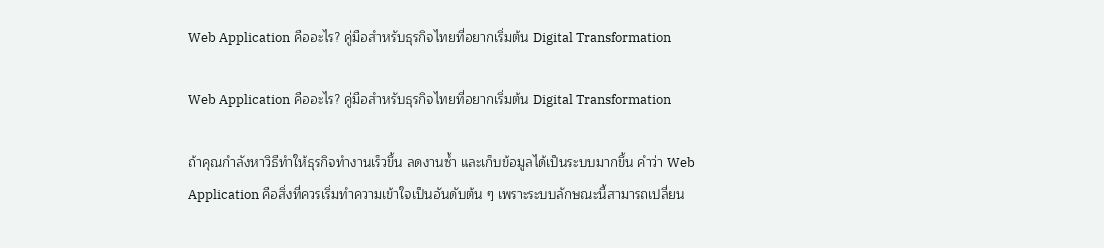Web Application คืออะไร? คู่มือสำหรับธุรกิจไทยที่อยากเริ่มต้น Digital Transformation

Web Application คืออะไร? คู่มือสำหรับธุรกิจไทยที่อยากเริ่มต้น Digital Transformation

ถ้าคุณกำลังหาวิธีทำให้ธุรกิจทำงานเร็วขึ้น ลดงานซ้ำ และเก็บข้อมูลได้เป็นระบบมากขึ้น คำว่า Web Application คือสิ่งที่ควรเริ่มทำความเข้าใจเป็นอันดับต้น ๆ เพราะระบบลักษณะนี้สามารถเปลี่ยน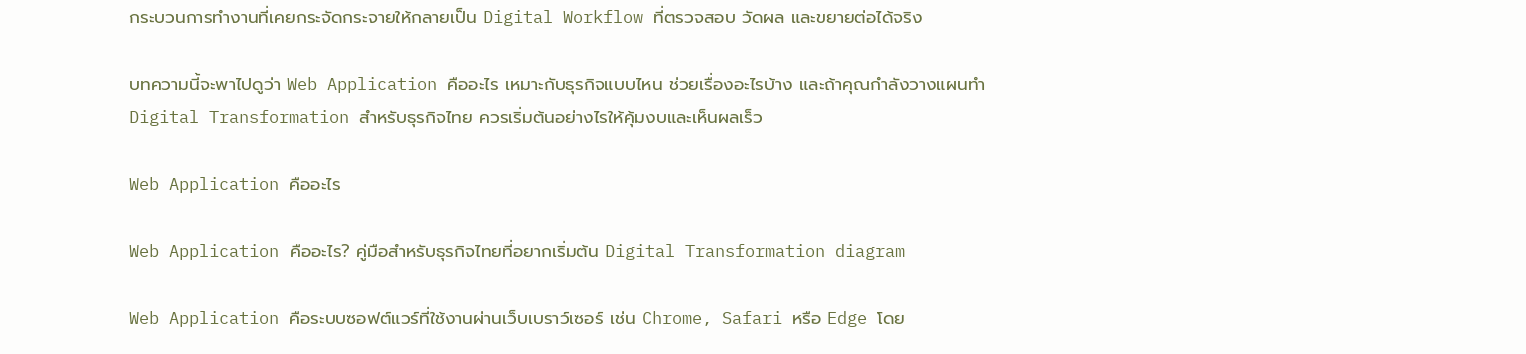กระบวนการทำงานที่เคยกระจัดกระจายให้กลายเป็น Digital Workflow ที่ตรวจสอบ วัดผล และขยายต่อได้จริง

บทความนี้จะพาไปดูว่า Web Application คืออะไร เหมาะกับธุรกิจแบบไหน ช่วยเรื่องอะไรบ้าง และถ้าคุณกำลังวางแผนทำ Digital Transformation สำหรับธุรกิจไทย ควรเริ่มต้นอย่างไรให้คุ้มงบและเห็นผลเร็ว

Web Application คืออะไร

Web Application คืออะไร? คู่มือสำหรับธุรกิจไทยที่อยากเริ่มต้น Digital Transformation diagram

Web Application คือระบบซอฟต์แวร์ที่ใช้งานผ่านเว็บเบราว์เซอร์ เช่น Chrome, Safari หรือ Edge โดย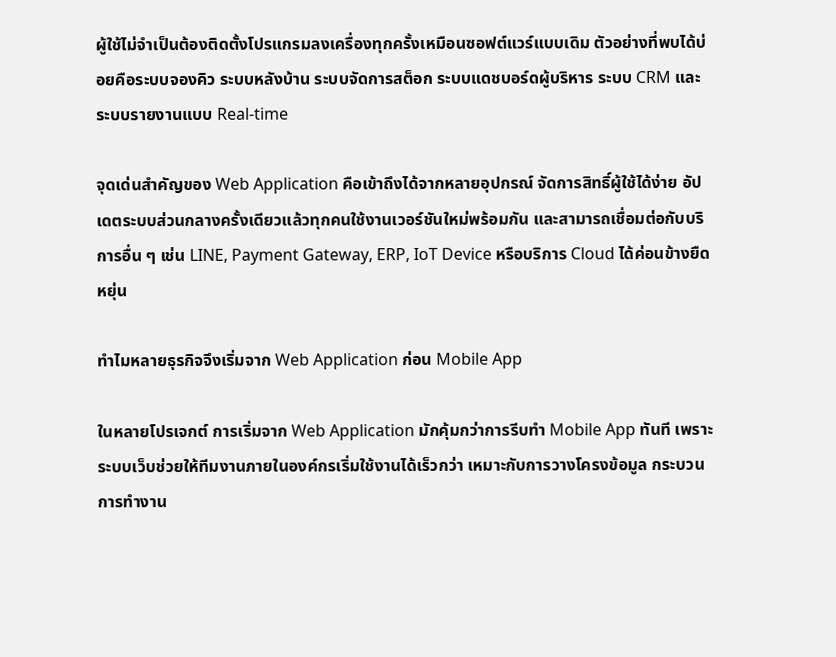ผู้ใช้ไม่จำเป็นต้องติดตั้งโปรแกรมลงเครื่องทุกครั้งเหมือนซอฟต์แวร์แบบเดิม ตัวอย่างที่พบได้บ่อยคือระบบจองคิว ระบบหลังบ้าน ระบบจัดการสต็อก ระบบแดชบอร์ดผู้บริหาร ระบบ CRM และระบบรายงานแบบ Real-time

จุดเด่นสำคัญของ Web Application คือเข้าถึงได้จากหลายอุปกรณ์ จัดการสิทธิ์ผู้ใช้ได้ง่าย อัปเดตระบบส่วนกลางครั้งเดียวแล้วทุกคนใช้งานเวอร์ชันใหม่พร้อมกัน และสามารถเชื่อมต่อกับบริการอื่น ๆ เช่น LINE, Payment Gateway, ERP, IoT Device หรือบริการ Cloud ได้ค่อนข้างยืดหยุ่น

ทำไมหลายธุรกิจจึงเริ่มจาก Web Application ก่อน Mobile App

ในหลายโปรเจกต์ การเริ่มจาก Web Application มักคุ้มกว่าการรีบทำ Mobile App ทันที เพราะระบบเว็บช่วยให้ทีมงานภายในองค์กรเริ่มใช้งานได้เร็วกว่า เหมาะกับการวางโครงข้อมูล กระบวนการทำงาน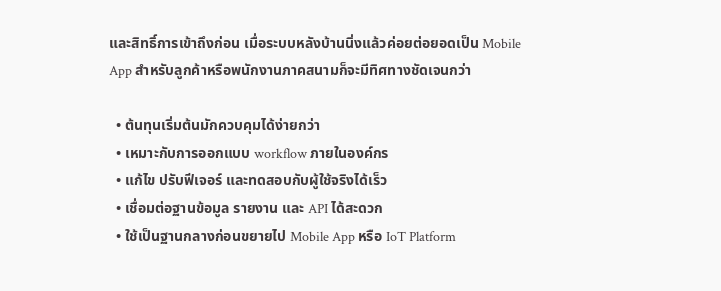และสิทธิ์การเข้าถึงก่อน เมื่อระบบหลังบ้านนิ่งแล้วค่อยต่อยอดเป็น Mobile App สำหรับลูกค้าหรือพนักงานภาคสนามก็จะมีทิศทางชัดเจนกว่า

  • ต้นทุนเริ่มต้นมักควบคุมได้ง่ายกว่า
  • เหมาะกับการออกแบบ workflow ภายในองค์กร
  • แก้ไข ปรับฟีเจอร์ และทดสอบกับผู้ใช้จริงได้เร็ว
  • เชื่อมต่อฐานข้อมูล รายงาน และ API ได้สะดวก
  • ใช้เป็นฐานกลางก่อนขยายไป Mobile App หรือ IoT Platform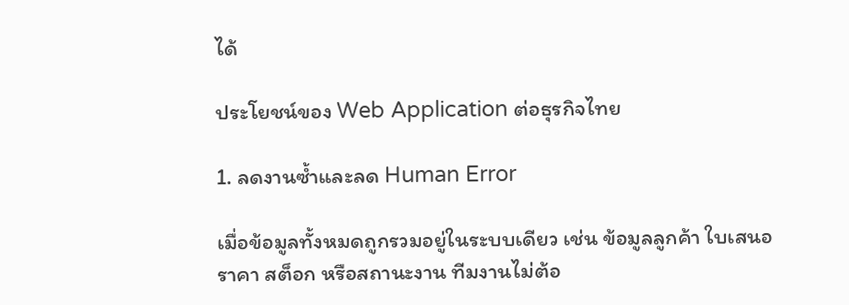ได้

ประโยชน์ของ Web Application ต่อธุรกิจไทย

1. ลดงานซ้ำและลด Human Error

เมื่อข้อมูลทั้งหมดถูกรวมอยู่ในระบบเดียว เช่น ข้อมูลลูกค้า ใบเสนอราคา สต็อก หรือสถานะงาน ทีมงานไม่ต้อ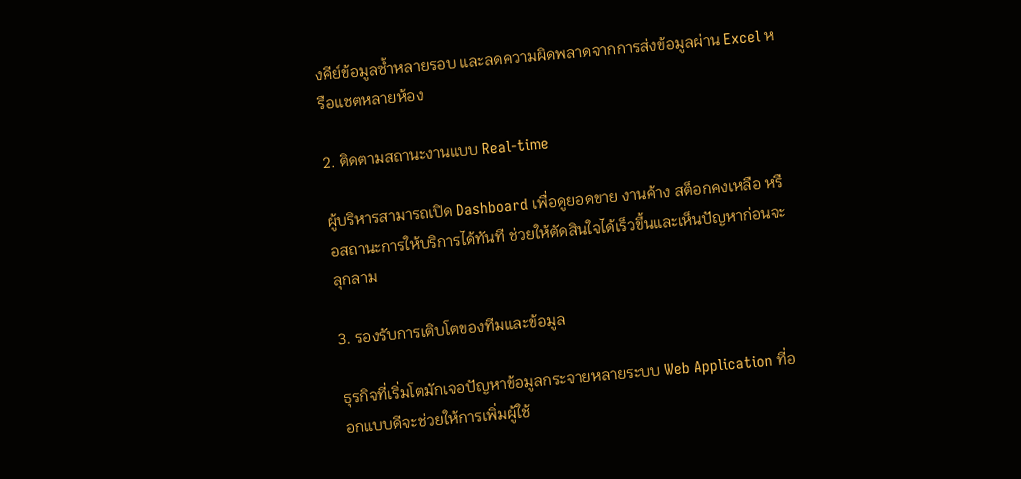งคีย์ข้อมูลซ้ำหลายรอบ และลดความผิดพลาดจากการส่งข้อมูลผ่าน Excel หรือแชตหลายห้อง

2. ติดตามสถานะงานแบบ Real-time

ผู้บริหารสามารถเปิด Dashboard เพื่อดูยอดขาย งานค้าง สต็อกคงเหลือ หรือสถานะการให้บริการได้ทันที ช่วยให้ตัดสินใจได้เร็วขึ้นและเห็นปัญหาก่อนจะลุกลาม

3. รองรับการเติบโตของทีมและข้อมูล

ธุรกิจที่เริ่มโตมักเจอปัญหาข้อมูลกระจายหลายระบบ Web Application ที่ออกแบบดีจะช่วยให้การเพิ่มผู้ใช้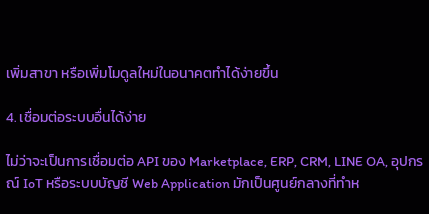เพิ่มสาขา หรือเพิ่มโมดูลใหม่ในอนาคตทำได้ง่ายขึ้น

4. เชื่อมต่อระบบอื่นได้ง่าย

ไม่ว่าจะเป็นการเชื่อมต่อ API ของ Marketplace, ERP, CRM, LINE OA, อุปกรณ์ IoT หรือระบบบัญชี Web Application มักเป็นศูนย์กลางที่ทำห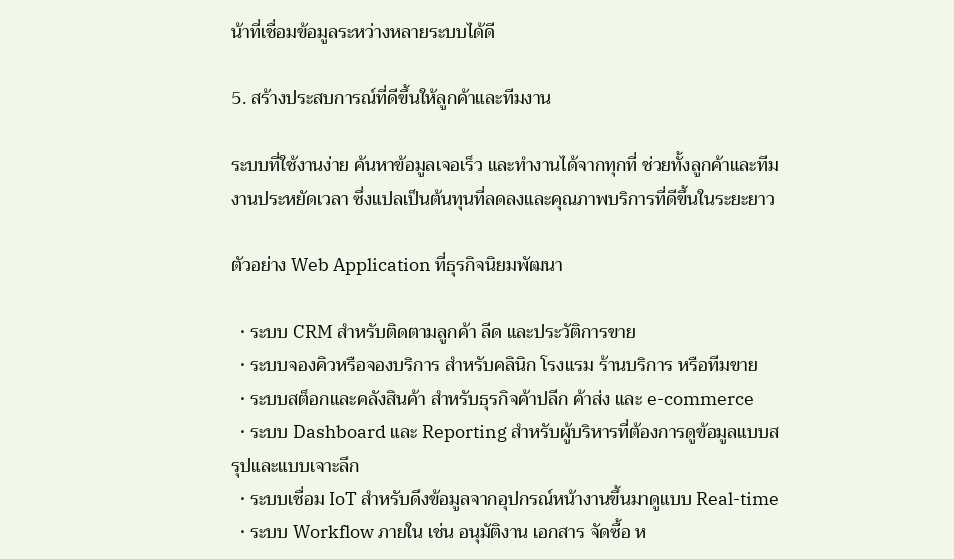น้าที่เชื่อมข้อมูลระหว่างหลายระบบได้ดี

5. สร้างประสบการณ์ที่ดีขึ้นให้ลูกค้าและทีมงาน

ระบบที่ใช้งานง่าย ค้นหาข้อมูลเจอเร็ว และทำงานได้จากทุกที่ ช่วยทั้งลูกค้าและทีมงานประหยัดเวลา ซึ่งแปลเป็นต้นทุนที่ลดลงและคุณภาพบริการที่ดีขึ้นในระยะยาว

ตัวอย่าง Web Application ที่ธุรกิจนิยมพัฒนา

  • ระบบ CRM สำหรับติดตามลูกค้า ลีด และประวัติการขาย
  • ระบบจองคิวหรือจองบริการ สำหรับคลินิก โรงแรม ร้านบริการ หรือทีมขาย
  • ระบบสต็อกและคลังสินค้า สำหรับธุรกิจค้าปลีก ค้าส่ง และ e-commerce
  • ระบบ Dashboard และ Reporting สำหรับผู้บริหารที่ต้องการดูข้อมูลแบบสรุปและแบบเจาะลึก
  • ระบบเชื่อม IoT สำหรับดึงข้อมูลจากอุปกรณ์หน้างานขึ้นมาดูแบบ Real-time
  • ระบบ Workflow ภายใน เช่น อนุมัติงาน เอกสาร จัดซื้อ ห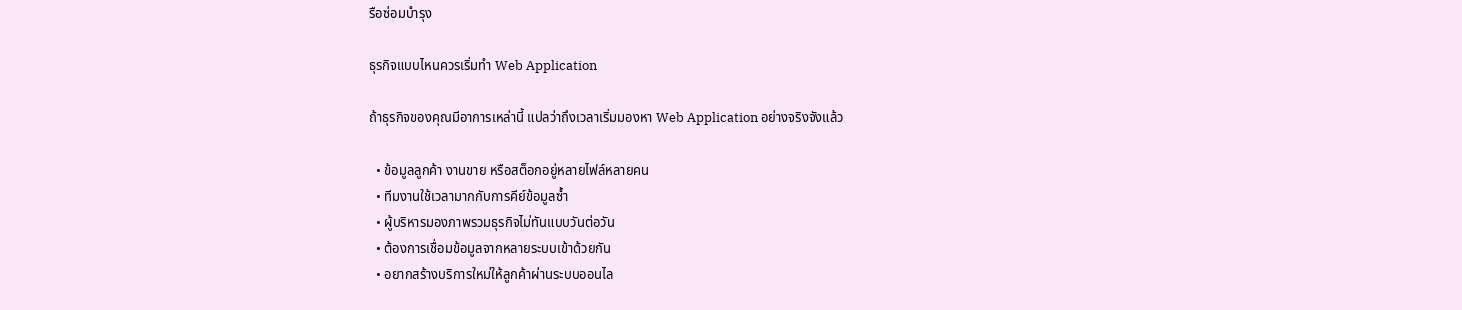รือซ่อมบำรุง

ธุรกิจแบบไหนควรเริ่มทำ Web Application

ถ้าธุรกิจของคุณมีอาการเหล่านี้ แปลว่าถึงเวลาเริ่มมองหา Web Application อย่างจริงจังแล้ว

  • ข้อมูลลูกค้า งานขาย หรือสต็อกอยู่หลายไฟล์หลายคน
  • ทีมงานใช้เวลามากกับการคีย์ข้อมูลซ้ำ
  • ผู้บริหารมองภาพรวมธุรกิจไม่ทันแบบวันต่อวัน
  • ต้องการเชื่อมข้อมูลจากหลายระบบเข้าด้วยกัน
  • อยากสร้างบริการใหม่ให้ลูกค้าผ่านระบบออนไล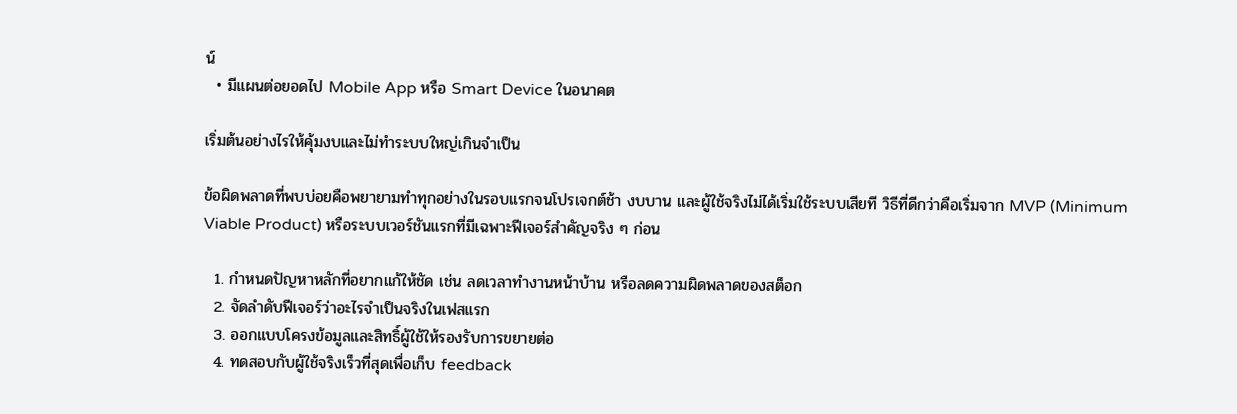น์
  • มีแผนต่อยอดไป Mobile App หรือ Smart Device ในอนาคต

เริ่มต้นอย่างไรให้คุ้มงบและไม่ทำระบบใหญ่เกินจำเป็น

ข้อผิดพลาดที่พบบ่อยคือพยายามทำทุกอย่างในรอบแรกจนโปรเจกต์ช้า งบบาน และผู้ใช้จริงไม่ได้เริ่มใช้ระบบเสียที วิธีที่ดีกว่าคือเริ่มจาก MVP (Minimum Viable Product) หรือระบบเวอร์ชันแรกที่มีเฉพาะฟีเจอร์สำคัญจริง ๆ ก่อน

  1. กำหนดปัญหาหลักที่อยากแก้ให้ชัด เช่น ลดเวลาทำงานหน้าบ้าน หรือลดความผิดพลาดของสต็อก
  2. จัดลำดับฟีเจอร์ว่าอะไรจำเป็นจริงในเฟสแรก
  3. ออกแบบโครงข้อมูลและสิทธิ์ผู้ใช้ให้รองรับการขยายต่อ
  4. ทดสอบกับผู้ใช้จริงเร็วที่สุดเพื่อเก็บ feedback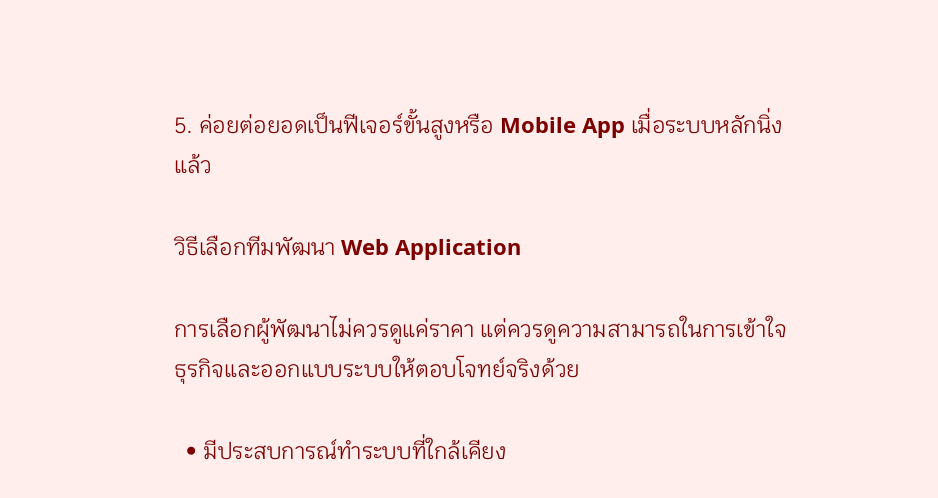5. ค่อยต่อยอดเป็นฟีเจอร์ขั้นสูงหรือ Mobile App เมื่อระบบหลักนิ่งแล้ว

วิธีเลือกทีมพัฒนา Web Application

การเลือกผู้พัฒนาไม่ควรดูแค่ราคา แต่ควรดูความสามารถในการเข้าใจธุรกิจและออกแบบระบบให้ตอบโจทย์จริงด้วย

  • มีประสบการณ์ทำระบบที่ใกล้เคียง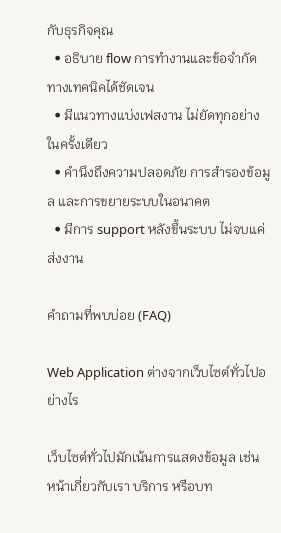กับธุรกิจคุณ
  • อธิบาย flow การทำงานและข้อจำกัดทางเทคนิคได้ชัดเจน
  • มีแนวทางแบ่งเฟสงาน ไม่ยัดทุกอย่างในครั้งเดียว
  • คำนึงถึงความปลอดภัย การสำรองข้อมูล และการขยายระบบในอนาคต
  • มีการ support หลังขึ้นระบบ ไม่จบแค่ส่งงาน

คำถามที่พบบ่อย (FAQ)

Web Application ต่างจากเว็บไซต์ทั่วไปอย่างไร

เว็บไซต์ทั่วไปมักเน้นการแสดงข้อมูล เช่น หน้าเกี่ยวกับเรา บริการ หรือบท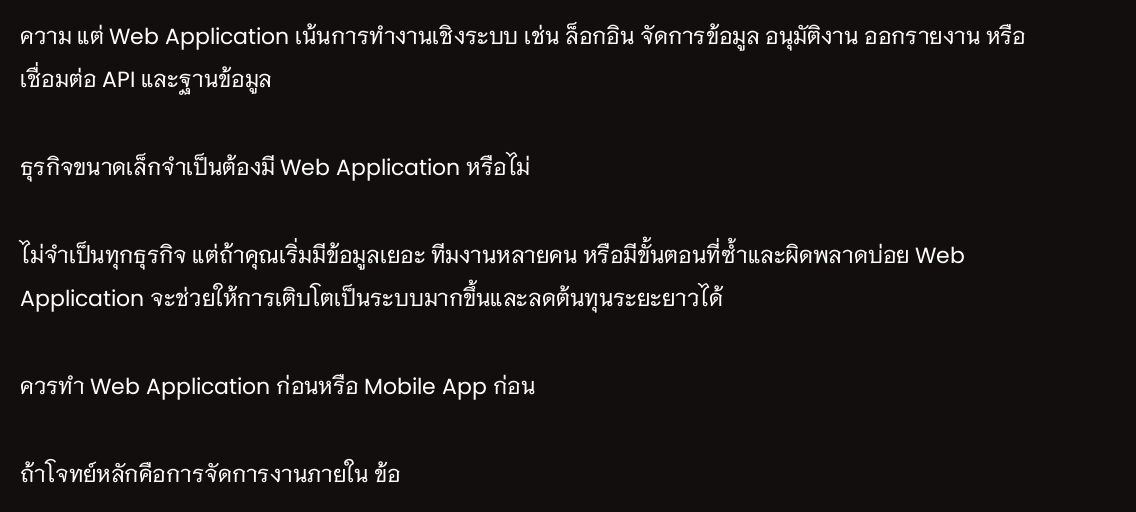ความ แต่ Web Application เน้นการทำงานเชิงระบบ เช่น ล็อกอิน จัดการข้อมูล อนุมัติงาน ออกรายงาน หรือเชื่อมต่อ API และฐานข้อมูล

ธุรกิจขนาดเล็กจำเป็นต้องมี Web Application หรือไม่

ไม่จำเป็นทุกธุรกิจ แต่ถ้าคุณเริ่มมีข้อมูลเยอะ ทีมงานหลายคน หรือมีขั้นตอนที่ซ้ำและผิดพลาดบ่อย Web Application จะช่วยให้การเติบโตเป็นระบบมากขึ้นและลดต้นทุนระยะยาวได้

ควรทำ Web Application ก่อนหรือ Mobile App ก่อน

ถ้าโจทย์หลักคือการจัดการงานภายใน ข้อ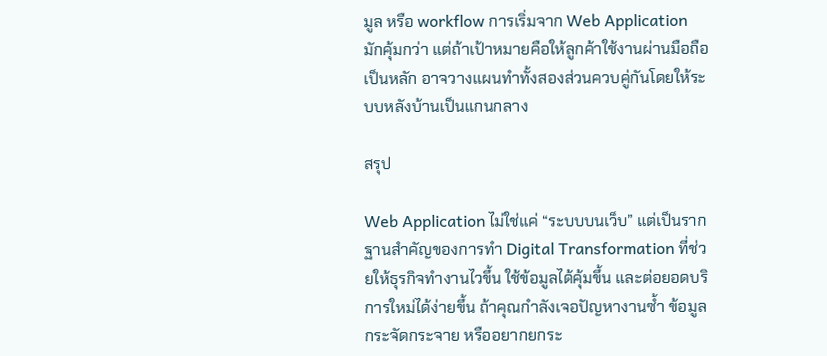มูล หรือ workflow การเริ่มจาก Web Application มักคุ้มกว่า แต่ถ้าเป้าหมายคือให้ลูกค้าใช้งานผ่านมือถือเป็นหลัก อาจวางแผนทำทั้งสองส่วนควบคู่กันโดยให้ระบบหลังบ้านเป็นแกนกลาง

สรุป

Web Application ไม่ใช่แค่ “ระบบบนเว็บ” แต่เป็นรากฐานสำคัญของการทำ Digital Transformation ที่ช่วยให้ธุรกิจทำงานไวขึ้น ใช้ข้อมูลได้คุ้มขึ้น และต่อยอดบริการใหม่ได้ง่ายขึ้น ถ้าคุณกำลังเจอปัญหางานซ้ำ ข้อมูลกระจัดกระจาย หรืออยากยกระ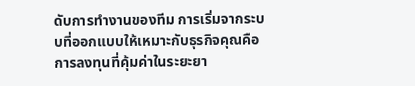ดับการทำงานของทีม การเริ่มจากระบบที่ออกแบบให้เหมาะกับธุรกิจคุณคือการลงทุนที่คุ้มค่าในระยะยา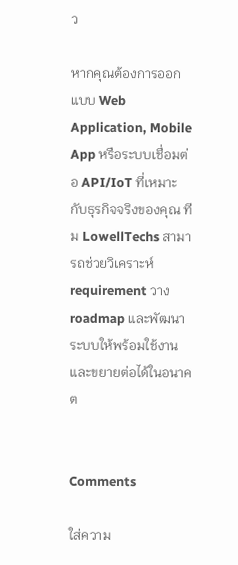ว

หากคุณต้องการออกแบบ Web Application, Mobile App หรือระบบเชื่อมต่อ API/IoT ที่เหมาะกับธุรกิจจริงของคุณ ทีม LowellTechs สามารถช่วยวิเคราะห์ requirement วาง roadmap และพัฒนาระบบให้พร้อมใช้งานและขยายต่อได้ในอนาคต


Comments

ใส่ความ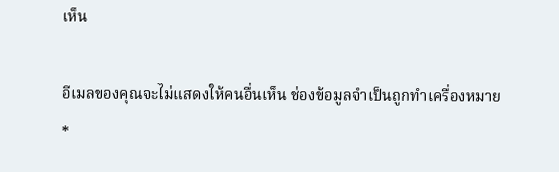เห็น

อีเมลของคุณจะไม่แสดงให้คนอื่นเห็น ช่องข้อมูลจำเป็นถูกทำเครื่องหมาย *